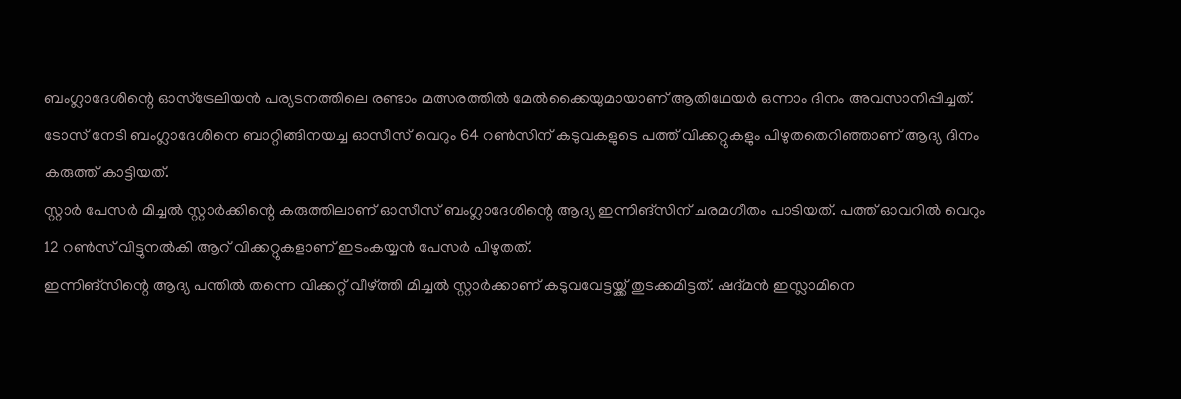ബംഗ്ലാദേശിന്റെ ഓസ്ട്രേലിയൻ പര്യടനത്തിലെ രണ്ടാം മത്സരത്തിൽ മേൽക്കൈയുമായാണ് ആതിഥേയർ ഒന്നാം ദിനം അവസാനിപ്പിച്ചത്. ടോസ് നേടി ബംഗ്ലാദേശിനെ ബാറ്റിങ്ങിനയച്ച ഓസീസ് വെറും 64 റൺസിന് കടുവകളുടെ പത്ത് വിക്കറ്റുകളും പിഴുതതെറിഞ്ഞാണ് ആദ്യ ദിനം കരുത്ത് കാട്ടിയത്.
സ്റ്റാർ പേസർ മിച്ചൽ സ്റ്റാർക്കിന്റെ കരുത്തിലാണ് ഓസീസ് ബംഗ്ലാദേശിന്റെ ആദ്യ ഇന്നിങ്സിന് ചരമഗീതം പാടിയത്. പത്ത് ഓവറിൽ വെറും 12 റൺസ് വിട്ടുനൽകി ആറ് വിക്കറ്റുകളാണ് ഇടംകയ്യൻ പേസർ പിഴുതത്.
ഇന്നിങ്സിന്റെ ആദ്യ പന്തിൽ തന്നെ വിക്കറ്റ് വീഴ്ത്തി മിച്ചൽ സ്റ്റാർക്കാണ് കടുവവേട്ടയ്ക്ക് തുടക്കമിട്ടത്. ഷദ്മൻ ഇസ്ലാമിനെ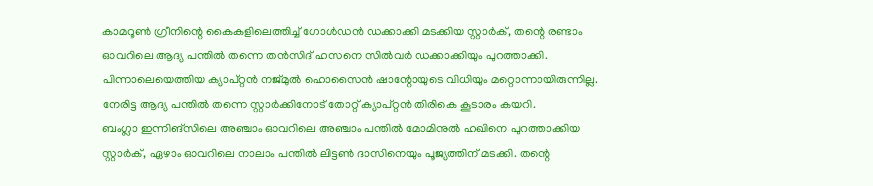കാമറൂൺ ഗ്രീനിന്റെ കൈകളിലെത്തിച്ച് ഗോൾഡൻ ഡക്കാക്കി മടക്കിയ സ്റ്റാർക്, തന്റെ രണ്ടാം ഓവറിലെ ആദ്യ പന്തിൽ തന്നെ തൻസിദ് ഹസനെ സിൽവർ ഡക്കാക്കിയും പുറത്താക്കി.
പിന്നാലെയെത്തിയ ക്യാപ്റ്റൻ നജ്മുൽ ഹൊസൈൻ ഷാന്റോയുടെ വിധിയും മറ്റൊന്നായിരുന്നില്ല. നേരിട്ട ആദ്യ പന്തിൽ തന്നെ സ്റ്റാർക്കിനോട് തോറ്റ് ക്യാപ്റ്റൻ തിരികെ കൂടാരം കയറി.
ബംഗ്ലാ ഇന്നിങ്സിലെ അഞ്ചാം ഓവറിലെ അഞ്ചാം പന്തിൽ മോമിനുൽ ഹഖിനെ പുറത്താക്കിയ സ്റ്റാർക്, ഏഴാം ഓവറിലെ നാലാം പന്തിൽ ലിട്ടൺ ദാസിനെയും പൂജ്യത്തിന് മടക്കി. തന്റെ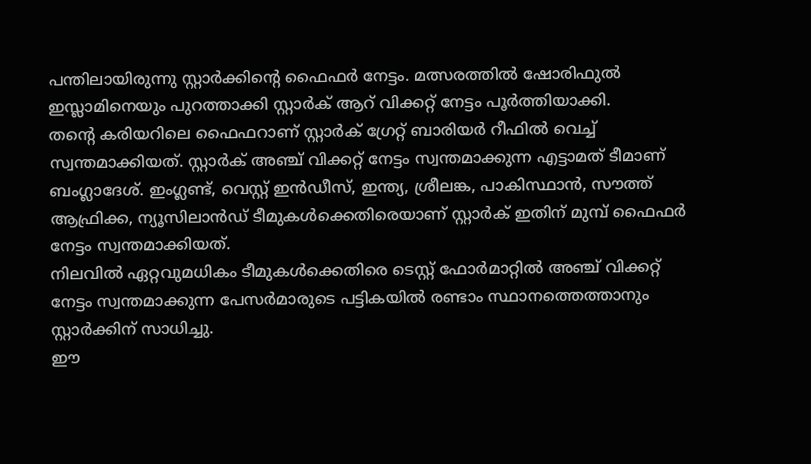പന്തിലായിരുന്നു സ്റ്റാർക്കിന്റെ ഫൈഫർ നേട്ടം. മത്സരത്തിൽ ഷോരിഫുൽ ഇസ്ലാമിനെയും പുറത്താക്കി സ്റ്റാർക് ആറ് വിക്കറ്റ് നേട്ടം പൂർത്തിയാക്കി.
തന്റെ കരിയറിലെ ഫൈഫറാണ് സ്റ്റാർക് ഗ്രേറ്റ് ബാരിയർ റീഫിൽ വെച്ച് സ്വന്തമാക്കിയത്. സ്റ്റാർക് അഞ്ച് വിക്കറ്റ് നേട്ടം സ്വന്തമാക്കുന്ന എട്ടാമത് ടീമാണ് ബംഗ്ലാദേശ്. ഇംഗ്ലണ്ട്, വെസ്റ്റ് ഇൻഡീസ്, ഇന്ത്യ, ശ്രീലങ്ക, പാകിസ്ഥാൻ, സൗത്ത് ആഫ്രിക്ക, ന്യൂസിലാൻഡ് ടീമുകൾക്കെതിരെയാണ് സ്റ്റാർക് ഇതിന് മുമ്പ് ഫൈഫർ നേട്ടം സ്വന്തമാക്കിയത്.
നിലവിൽ ഏറ്റവുമധികം ടീമുകൾക്കെതിരെ ടെസ്റ്റ് ഫോർമാറ്റിൽ അഞ്ച് വിക്കറ്റ് നേട്ടം സ്വന്തമാക്കുന്ന പേസർമാരുടെ പട്ടികയിൽ രണ്ടാം സ്ഥാനത്തെത്താനും സ്റ്റാർക്കിന് സാധിച്ചു.
ഈ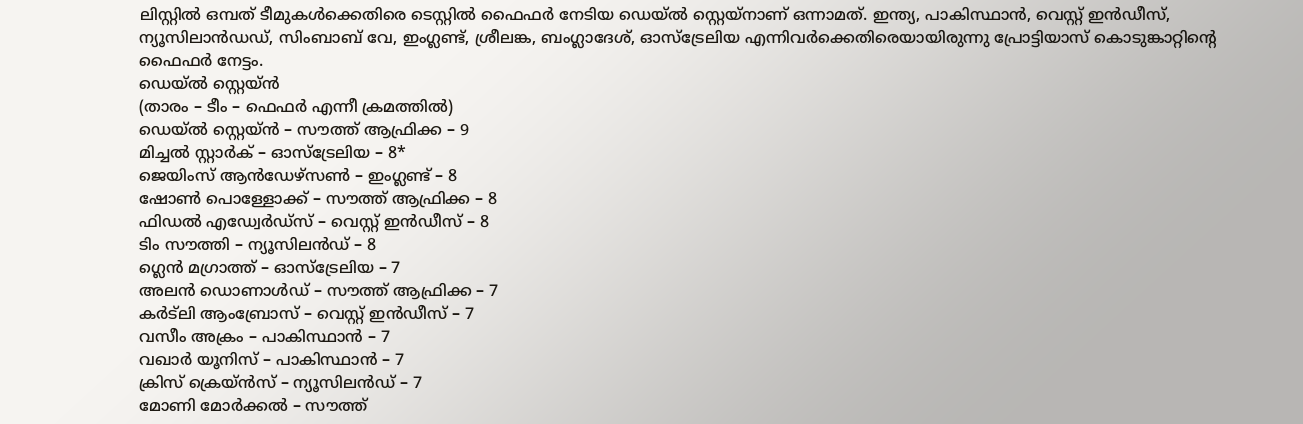ലിസ്റ്റിൽ ഒമ്പത് ടീമുകൾക്കെതിരെ ടെസ്റ്റിൽ ഫൈഫർ നേടിയ ഡെയ്ൽ സ്റ്റെയ്നാണ് ഒന്നാമത്. ഇന്ത്യ, പാകിസ്ഥാൻ, വെസ്റ്റ് ഇൻഡീസ്, ന്യൂസിലാൻഡഡ്, സിംബാബ് വേ, ഇംഗ്ലണ്ട്, ശ്രീലങ്ക, ബംഗ്ലാദേശ്, ഓസ്ട്രേലിയ എന്നിവർക്കെതിരെയായിരുന്നു പ്രോട്ടിയാസ് കൊടുങ്കാറ്റിന്റെ ഫൈഫർ നേട്ടം.
ഡെയ്ൽ സ്റ്റെയ്ൻ
(താരം – ടീം – ഫെഫർ എന്നീ ക്രമത്തിൽ)
ഡെയ്ൽ സ്റ്റെയ്ൻ – സൗത്ത് ആഫ്രിക്ക – 9
മിച്ചൽ സ്റ്റാർക് – ഓസ്ട്രേലിയ – 8*
ജെയിംസ് ആൻഡേഴ്സൺ – ഇംഗ്ലണ്ട് – 8
ഷോൺ പൊള്ളോക്ക് – സൗത്ത് ആഫ്രിക്ക – 8
ഫിഡൽ എഡ്വേർഡ്സ് – വെസ്റ്റ് ഇൻഡീസ് – 8
ടിം സൗത്തി – ന്യൂസിലൻഡ് – 8
ഗ്ലെൻ മഗ്രാത്ത് – ഓസ്ട്രേലിയ – 7
അലൻ ഡൊണാൾഡ് – സൗത്ത് ആഫ്രിക്ക – 7
കർട്ലി ആംബ്രോസ് – വെസ്റ്റ് ഇൻഡീസ് – 7
വസീം അക്രം – പാകിസ്ഥാൻ – 7
വഖാർ യൂനിസ് – പാകിസ്ഥാൻ – 7
ക്രിസ് ക്രെയ്ൻസ് – ന്യൂസിലൻഡ് – 7
മോണി മോർക്കൽ – സൗത്ത്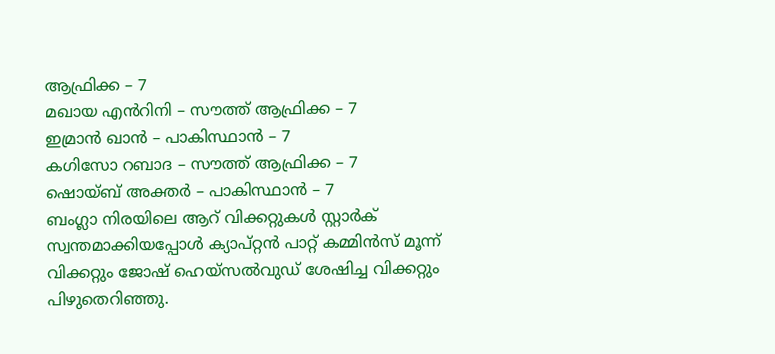ആഫ്രിക്ക – 7
മഖായ എൻറിനി – സൗത്ത് ആഫ്രിക്ക – 7
ഇമ്രാൻ ഖാൻ – പാകിസ്ഥാൻ – 7
കഗിസോ റബാദ – സൗത്ത് ആഫ്രിക്ക – 7
ഷൊയ്ബ് അക്തർ – പാകിസ്ഥാൻ – 7
ബംഗ്ലാ നിരയിലെ ആറ് വിക്കറ്റുകൾ സ്റ്റാർക് സ്വന്തമാക്കിയപ്പോൾ ക്യാപ്റ്റൻ പാറ്റ് കമ്മിൻസ് മൂന്ന് വിക്കറ്റും ജോഷ് ഹെയ്സൽവുഡ് ശേഷിച്ച വിക്കറ്റും പിഴുതെറിഞ്ഞു.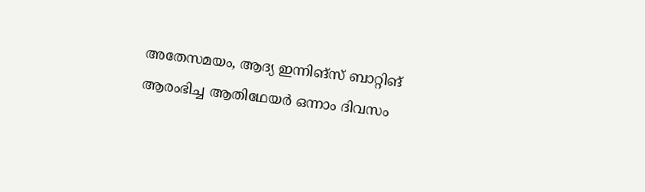അതേസമയം, ആദ്യ ഇന്നിങ്സ് ബാറ്റിങ് ആരംഭിച്ച ആതിഥേയർ ഒന്നാം ദിവസം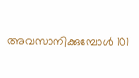അവസാനിക്കുമ്പോൾ 101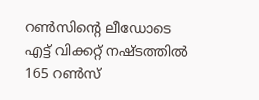റൺസിന്റെ ലീഡോടെ എട്ട് വിക്കറ്റ് നഷ്ടത്തിൽ 165 റൺസ്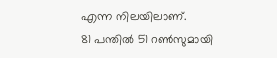എന്ന നിലയിലാണ്.
81 പന്തിൽ 51 റൺസുമായി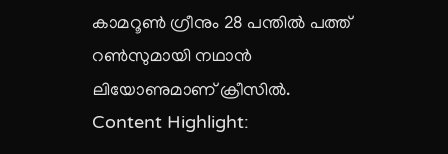കാമറൂൺ ഗ്രീനും 28 പന്തിൽ പത്ത് റൺസുമായി നഥാൻ ലിയോണുമാണ് ക്രീസിൽ.
Content Highlight: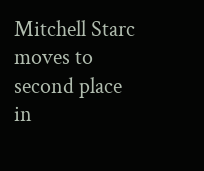Mitchell Starc moves to second place in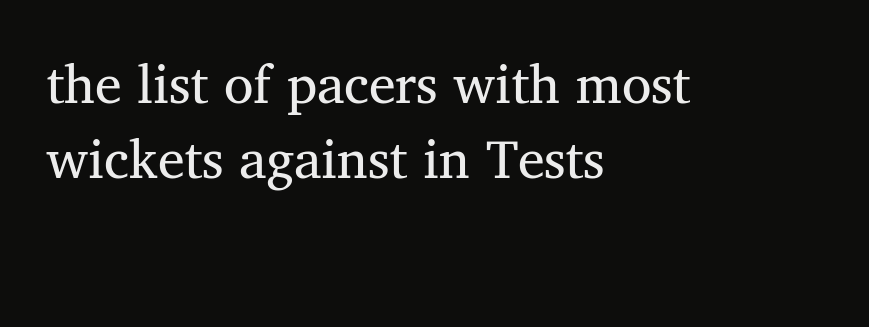the list of pacers with most wickets against in Tests